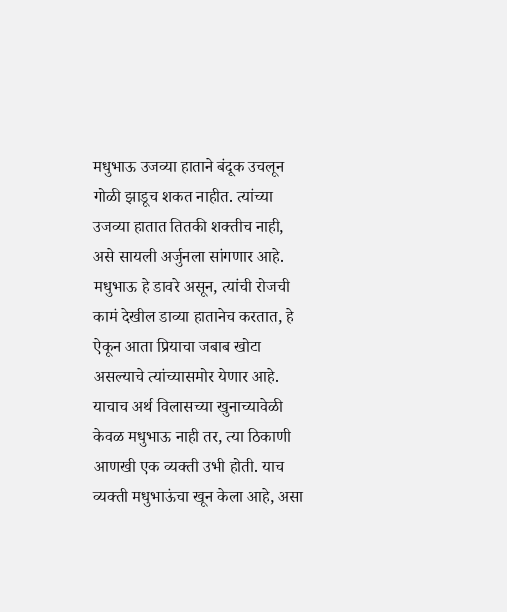मधुभाऊ उजव्या हाताने बंदूक उचलून गोळी झाडूच शकत नाहीत. त्यांच्या उजव्या हातात तितकी शक्तीच नाही, असे सायली अर्जुनला सांगणार आहे. मधुभाऊ हे डावरे असून, त्यांची रोजची कामं देखील डाव्या हातानेच करतात, हे ऐकून आता प्रियाचा जबाब खोटा असल्याचे त्यांच्यासमोर येणार आहे. याचाच अर्थ विलासच्या खुनाच्यावेळी केवळ मधुभाऊ नाही तर, त्या ठिकाणी आणखी एक व्यक्ती उभी होती. याच व्यक्ती मधुभाऊंचा खून केला आहे, असा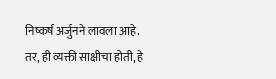निष्कर्ष अर्जुनने लावला आहे. तर, ही व्यक्ती साक्षीचा होती, हे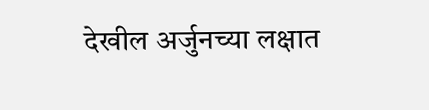देखील अर्जुनच्या लक्षात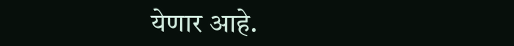येणार आहे.